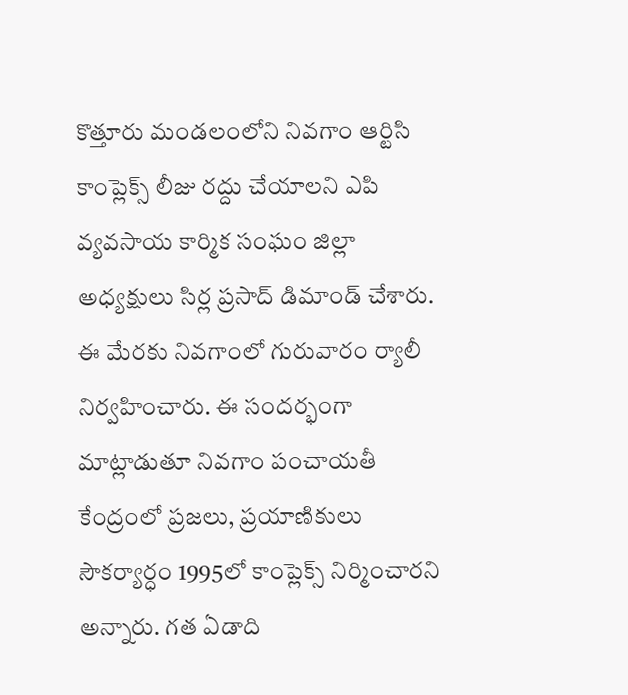కొత్తూరు మండలంలోని నివగాం ఆర్టిసి కాంప్లెక్స్ లీజు రద్దు చేయాలని ఎపి వ్యవసాయ కార్మిక సంఘం జిల్లా అధ్యక్షులు సిర్ల ప్రసాద్ డిమాండ్ చేశారు. ఈ మేరకు నివగాంలో గురువారం ర్యాలీ నిర్వహించారు. ఈ సందర్భంగా మాట్లాడుతూ నివగాం పంచాయతీ కేంద్రంలో ప్రజలు, ప్రయాణికులు సౌకర్యార్ధం 1995లో కాంప్లెక్స్ నిర్మించారని అన్నారు. గత ఏడాది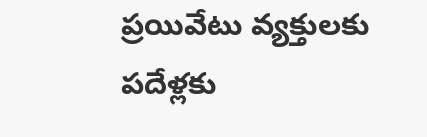ప్రయివేటు వ్యక్తులకు పదేళ్లకు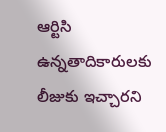ఆర్టిసి ఉన్నతాదికారులకు లీజుకు ఇచ్చారని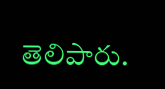తెలిపారు.